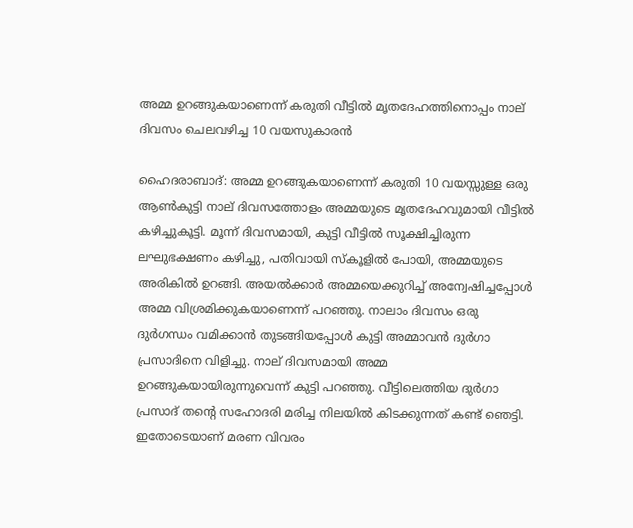അമ്മ ഉറങ്ങുകയാണെന്ന് കരുതി വീട്ടിൽ മൃതദേഹത്തിനൊപ്പം നാല് ദിവസം ചെലവഴിച്ച 10 വയസുകാരൻ

ഹൈദരാബാദ്: അമ്മ ഉറങ്ങുകയാണെന്ന് കരുതി 10 വയസ്സുള്ള ഒരു ആൺകുട്ടി നാല് ദിവസത്തോളം അമ്മയുടെ മൃതദേഹവുമായി വീട്ടിൽ കഴിച്ചുകൂട്ടി. മൂന്ന് ദിവസമായി, കുട്ടി വീട്ടിൽ സൂക്ഷിച്ചിരുന്ന ലഘുഭക്ഷണം കഴിച്ചു, പതിവായി സ്കൂളിൽ പോയി, അമ്മയുടെ അരികില്‍ ഉറങ്ങി. അയൽക്കാർ അമ്മയെക്കുറിച്ച് അന്വേഷിച്ചപ്പോൾ അമ്മ വിശ്രമിക്കുകയാണെന്ന് പറഞ്ഞു. നാലാം ദിവസം ഒരു ദുർഗന്ധം വമിക്കാൻ തുടങ്ങിയപ്പോൾ കുട്ടി അമ്മാവന്‍ ദുര്‍ഗാ പ്രസാദിനെ വിളിച്ചു. നാല് ദിവസമായി അമ്മ ഉറങ്ങുകയായിരുന്നുവെന്ന് കുട്ടി പറഞ്ഞു. വീട്ടിലെത്തിയ ദുർഗാ പ്രസാദ് തന്റെ സഹോദരി മരിച്ച നിലയിൽ കിടക്കുന്നത് കണ്ട് ഞെട്ടി. ഇതോടെയാണ് മരണ വിവരം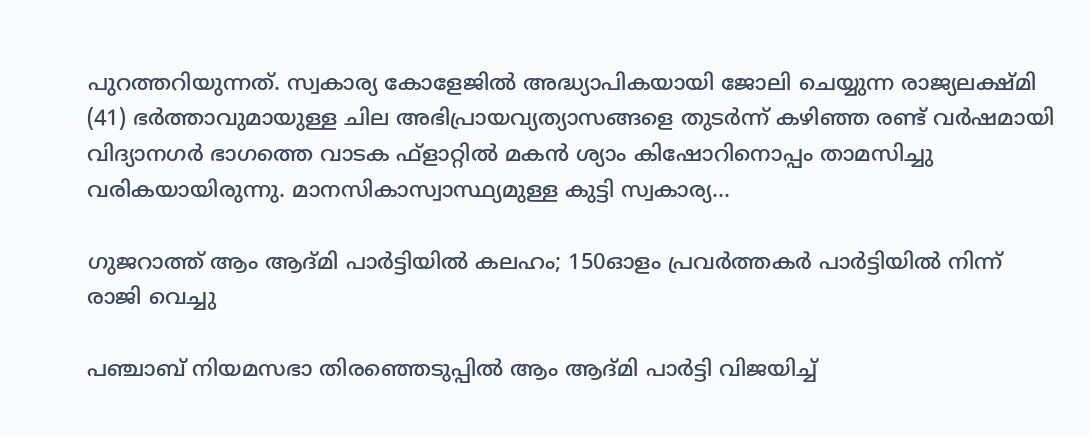പുറത്തറിയുന്നത്. സ്വകാര്യ കോളേജിൽ അദ്ധ്യാപികയായി ജോലി ചെയ്യുന്ന രാജ്യലക്ഷ്മി (41) ഭർത്താവുമായുള്ള ചില അഭിപ്രായവ്യത്യാസങ്ങളെ തുടർന്ന് കഴിഞ്ഞ രണ്ട് വർഷമായി വിദ്യാനഗർ ഭാഗത്തെ വാടക ഫ്‌ളാറ്റിൽ മകൻ ശ്യാം കിഷോറിനൊപ്പം താമസിച്ചു വരികയായിരുന്നു. മാനസികാസ്വാസ്ഥ്യമുള്ള കുട്ടി സ്വകാര്യ…

ഗുജറാത്ത് ആം ആദ്മി പാര്‍ട്ടിയില്‍ കലഹം; 150ഓളം പ്രവർത്തകർ പാര്‍ട്ടിയില്‍ നിന്ന് രാജി വെച്ചു

പഞ്ചാബ് നിയമസഭാ തിരഞ്ഞെടുപ്പിൽ ആം ആദ്മി പാർട്ടി വിജയിച്ച്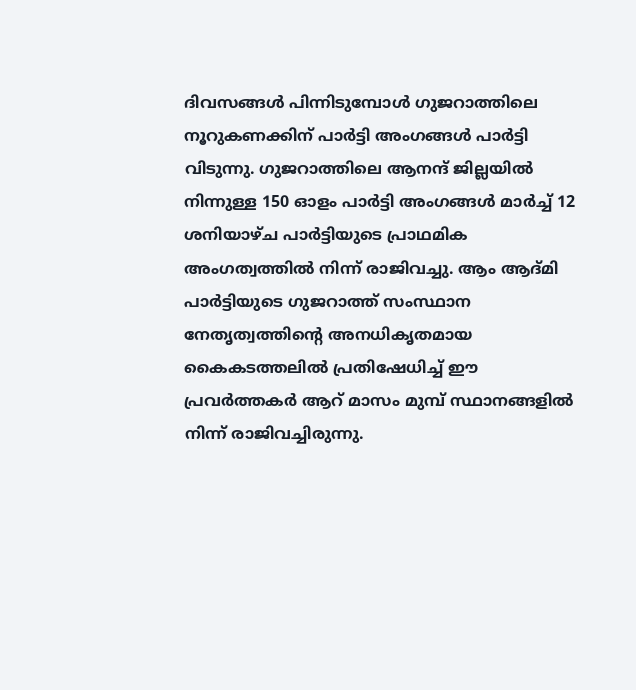ദിവസങ്ങൾ പിന്നിടുമ്പോൾ ഗുജറാത്തിലെ നൂറുകണക്കിന് പാർട്ടി അംഗങ്ങൾ പാർട്ടി വിടുന്നു. ഗുജറാത്തിലെ ആനന്ദ് ജില്ലയിൽ നിന്നുള്ള 150 ഓളം പാർട്ടി അംഗങ്ങൾ മാർച്ച് 12 ശനിയാഴ്ച പാർട്ടിയുടെ പ്രാഥമിക അംഗത്വത്തിൽ നിന്ന് രാജിവച്ചു. ആം ആദ്മി പാര്‍ട്ടിയുടെ ഗുജറാത്ത് സംസ്ഥാന നേതൃത്വത്തിന്റെ അനധികൃതമായ കൈകടത്തലില്‍ പ്രതിഷേധിച്ച് ഈ പ്രവര്‍ത്തകര്‍ ആറ് മാസം മുമ്പ് സ്ഥാനങ്ങളില്‍ നിന്ന് രാജിവച്ചിരുന്നു.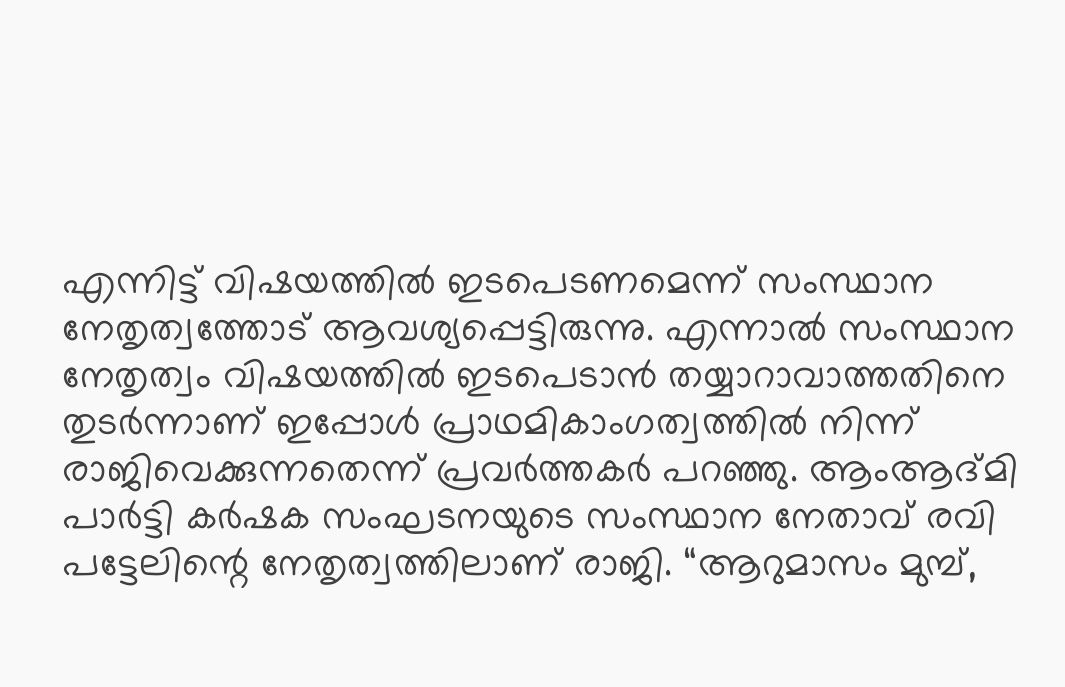എന്നിട്ട് വിഷയത്തില്‍ ഇടപെടണമെന്ന് സംസ്ഥാന നേതൃത്വത്തോട് ആവശ്യപ്പെട്ടിരുന്നു. എന്നാല്‍ സംസ്ഥാന നേതൃത്വം വിഷയത്തില്‍ ഇടപെടാന്‍ തയ്യാറാവാത്തതിനെ തുടര്‍ന്നാണ് ഇപ്പോള്‍ പ്രാഥമികാംഗത്വത്തില്‍ നിന്ന് രാജിവെക്കുന്നതെന്ന് പ്രവര്‍ത്തകര്‍ പറഞ്ഞു. ആംആദ്മി പാര്‍ട്ടി കര്‍ഷക സംഘടനയുടെ സംസ്ഥാന നേതാവ് രവി പട്ടേലിന്റെ നേതൃത്വത്തിലാണ് രാജി. “ആറുമാസം മുമ്പ്,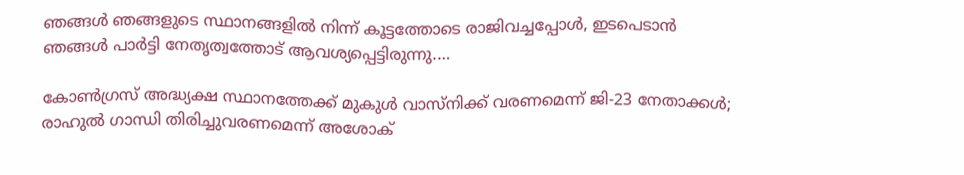ഞങ്ങൾ ഞങ്ങളുടെ സ്ഥാനങ്ങളിൽ നിന്ന് കൂട്ടത്തോടെ രാജിവച്ചപ്പോൾ, ഇടപെടാൻ ഞങ്ങൾ പാർട്ടി നേതൃത്വത്തോട് ആവശ്യപ്പെട്ടിരുന്നു.…

കോണ്‍ഗ്രസ് അദ്ധ്യക്ഷ സ്ഥാനത്തേക്ക് മുകുള്‍ വാസ്നിക്ക് വരണമെന്ന് ജി-23 നേതാക്കള്‍; രാഹുൽ ഗാന്ധി തിരിച്ചുവരണമെന്ന് അശോക്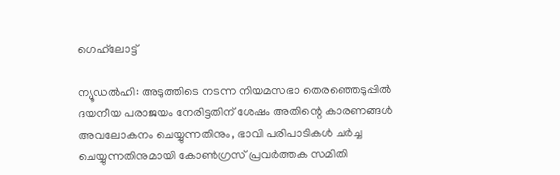ഗെഹ്‌ലോട്ട്

ന്യൂഡല്‍ഹി: അടുത്തിടെ നടന്ന നിയമസഭാ തെരഞ്ഞെടുപ്പിൽ ദയനീയ പരാജയം നേരിട്ടതിന് ശേഷം അതിന്റെ കാരണങ്ങൾ അവലോകനം ചെയ്യുന്നതിനും, ഭാവി പരിപാടികൾ ചർച്ച ചെയ്യുന്നതിനുമായി കോൺഗ്രസ് പ്രവർത്തക സമിതി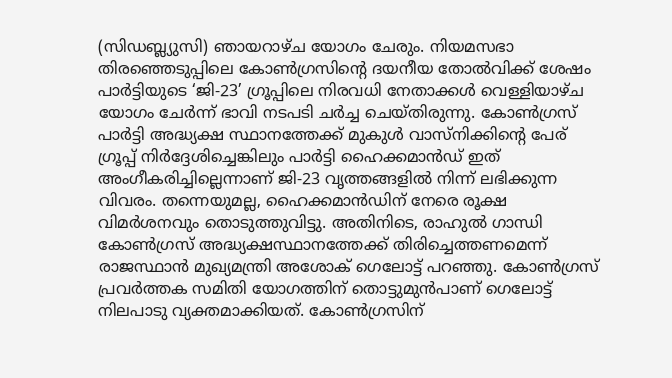(സിഡബ്ല്യുസി) ഞായറാഴ്ച യോഗം ചേരും. നിയമസഭാ തിരഞ്ഞെടുപ്പിലെ കോൺഗ്രസിന്റെ ദയനീയ തോൽവിക്ക് ശേഷം പാർട്ടിയുടെ ‘ജി-23’ ഗ്രൂപ്പിലെ നിരവധി നേതാക്കൾ വെള്ളിയാഴ്ച യോഗം ചേർന്ന് ഭാവി നടപടി ചർച്ച ചെയ്തിരുന്നു. കോൺഗ്രസ് പാർട്ടി അദ്ധ്യക്ഷ സ്ഥാനത്തേക്ക് മുകുൾ വാസ്‌നിക്കിന്റെ പേര് ഗ്രൂപ്പ് നിർദ്ദേശിച്ചെങ്കിലും പാർട്ടി ഹൈക്കമാൻഡ് ഇത് അംഗീകരിച്ചില്ലെന്നാണ് ജി-23 വൃത്തങ്ങളിൽ നിന്ന് ലഭിക്കുന്ന വിവരം. തന്നെയുമല്ല, ഹൈക്കമാൻഡിന് നേരെ രൂക്ഷ വിമര്‍ശനവും തൊടുത്തുവിട്ടു. അതിനിടെ, രാഹുല്‍ ഗാന്ധി കോണ്‍ഗ്രസ് അദ്ധ്യക്ഷസ്ഥാനത്തേക്ക് തിരിച്ചെത്തണമെന്ന് രാജസ്ഥാന്‍ മുഖ്യമന്ത്രി അശോക് ഗെലോട്ട് പറഞ്ഞു. കോണ്‍ഗ്രസ് പ്രവര്‍ത്തക സമിതി യോഗത്തിന് തൊട്ടുമുന്‍പാണ് ഗെലോട്ട് നിലപാടു വ്യക്തമാക്കിയത്. കോണ്‍ഗ്രസിന്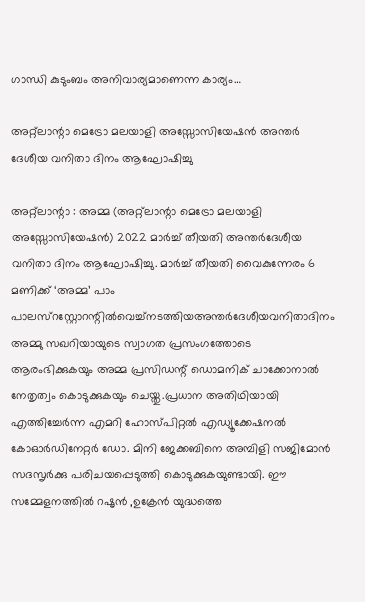ഗാന്ധി കുടുംബം അനിവാര്യമാണെന്ന കാര്യം…

അറ്റ്ലാന്റാ മെട്രോ മലയാളി അസ്സോസിയേഷൻ അന്തർ ദേശീയ വനിതാ ദിനം ആഘോഷിച്ചു

അറ്റ്ലാന്റാ : അമ്മ (അറ്റ്ലാന്റാ മെട്രോ മലയാളി അസ്സോസിയേഷൻ) 2022 മാർച്ച്‌ തീയതി അന്തർദേശീയ വനിതാ ദിനം ആഘോഷിച്ചു. മാർച്ച്‌ തീയതി വൈകുന്നേരം 6 മണിക്ക് ‘അമ്മ’ പാം പാലസ്റസ്റ്റോറന്റിൽവെച്ച്നടത്തിയഅന്തർദേശീയവനിതാദിനം അമ്മു സഖറിയായുടെ സ്വാഗത പ്രസംഗത്തോടെ ആരംഭിക്കുകയും അമ്മ പ്രസിഡന്റ്‌ ഡൊമനിക് ചാക്കോനാൽ നേതൃത്വം കൊടുക്കുകയും ചെയ്തു.പ്രധാന അതിഥിയായി എത്തിച്ചേർന്ന എമറി ഹോസ്പിറ്റൽ എഡ്യൂക്കേഷനൽ കോഓർഡിനേറ്റർ ഡോ. മിനി ജേക്കബിനെ അമ്പിളി സജിമോൻ സദസൃർക്കു പരിചയപ്പെടുത്തി കൊടുക്കുകയുണ്ടായി. ഈ സമ്മേളനത്തിൽ റഷൃൻ ,ഉക്രേൻ യുദ്ധത്തെ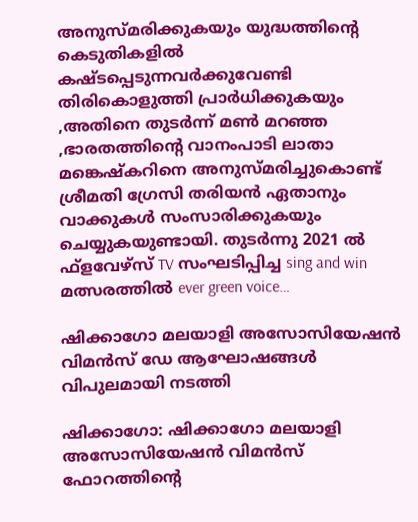അനുസ്മരിക്കുകയും യുദ്ധത്തിന്റെ കെടുതികളിൽ കഷ്ടപ്പെടുന്നവർക്കുവേണ്ടി തിരികൊളുത്തി പ്രാർധിക്കുകയും ,അതിനെ തുടർന്ന് മൺ മറഞ്ഞ ,ഭാരതത്തിന്റെ വാനംപാടി ലാതാ മങ്കെഷ്കറിനെ അനുസ്മരിച്ചുകൊണ്ട് ശ്രീമതി ഗ്രേസി തരിയൻ ഏതാനും വാക്കുകൾ സംസാരിക്കുകയും ചെയ്യുകയുണ്ടായി. തുടർന്നു 2021 ൽ ഫ്ളവേഴ്സ് TV സംഘടിപ്പിച്ച sing and win മത്സരത്തിൽ ever green voice…

ഷിക്കാഗോ മലയാളി അസോസിയേഷന്‍ വിമന്‍സ് ഡേ ആഘോഷങ്ങള്‍ വിപുലമായി നടത്തി

ഷിക്കാഗോ: ഷിക്കാഗോ മലയാളി അസോസിയേഷന്‍ വിമന്‍സ് ഫോറത്തിന്റെ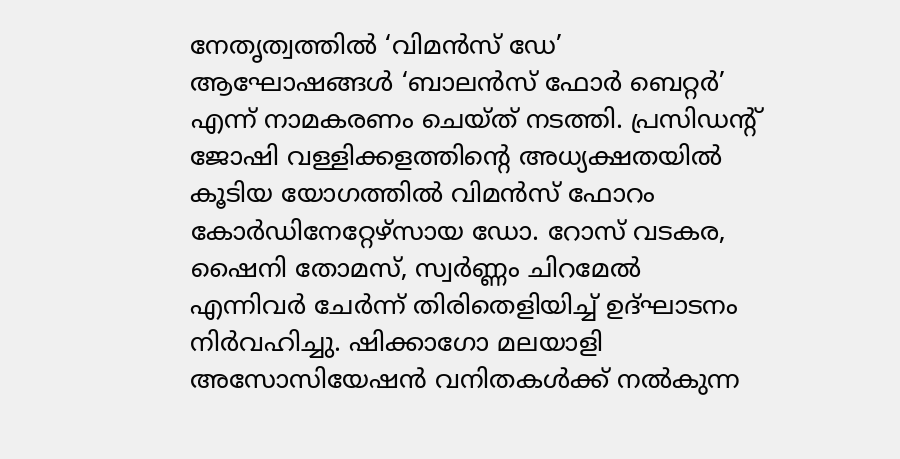നേതൃത്വത്തില്‍ ‘വിമന്‍സ് ഡേ’ ആഘോഷങ്ങള്‍ ‘ബാലന്‍സ് ഫോര്‍ ബെറ്റര്‍’ എന്ന് നാമകരണം ചെയ്ത് നടത്തി. പ്രസിഡന്റ് ജോഷി വള്ളിക്കളത്തിന്റെ അധ്യക്ഷതയില്‍ കൂടിയ യോഗത്തില്‍ വിമന്‍സ് ഫോറം കോര്‍ഡിനേറ്റേഴ്‌സായ ഡോ. റോസ് വടകര, ഷൈനി തോമസ്, സ്വര്‍ണ്ണം ചിറമേല്‍ എന്നിവര്‍ ചേര്‍ന്ന് തിരിതെളിയിച്ച് ഉദ്ഘാടനം നിര്‍വഹിച്ചു. ഷിക്കാഗോ മലയാളി അസോസിയേഷന്‍ വനിതകള്‍ക്ക് നല്‍കുന്ന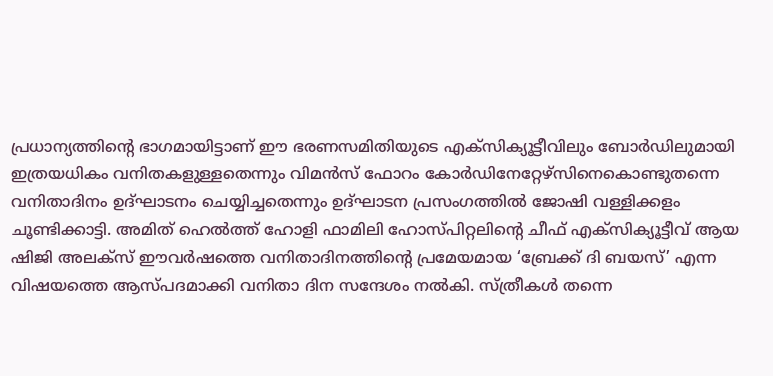പ്രധാന്യത്തിന്റെ ഭാഗമായിട്ടാണ് ഈ ഭരണസമിതിയുടെ എക്‌സിക്യൂട്ടീവിലും ബോര്‍ഡിലുമായി ഇത്രയധികം വനിതകളുള്ളതെന്നും വിമന്‍സ് ഫോറം കോര്‍ഡിനേറ്റേഴ്‌സിനെകൊണ്ടുതന്നെ വനിതാദിനം ഉദ്ഘാടനം ചെയ്യിച്ചതെന്നും ഉദ്ഘാടന പ്രസംഗത്തില്‍ ജോഷി വള്ളിക്കളം ചൂണ്ടിക്കാട്ടി. അമിത് ഹെല്‍ത്ത് ഹോളി ഫാമിലി ഹോസ്പിറ്റലിന്റെ ചീഫ് എക്‌സിക്യൂട്ടീവ് ആയ ഷിജി അലക്‌സ് ഈവര്‍ഷത്തെ വനിതാദിനത്തിന്റെ പ്രമേയമായ ‘ബ്രേക്ക് ദി ബയസ്’ എന്ന വിഷയത്തെ ആസ്പദമാക്കി വനിതാ ദിന സന്ദേശം നല്‍കി. സ്ത്രീകള്‍ തന്നെ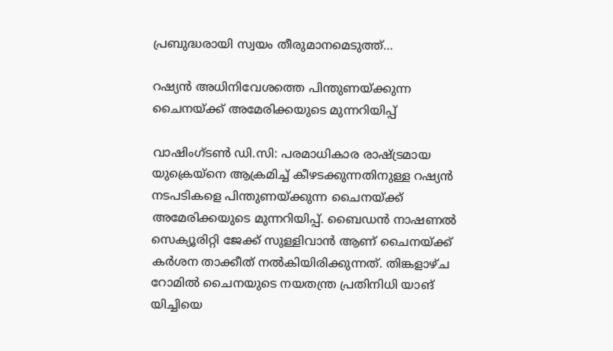പ്രബുദ്ധരായി സ്വയം തീരുമാനമെടുത്ത്…

റഷ്യന്‍ അധിനിവേശത്തെ പിന്തുണയ്ക്കുന്ന ചൈനയ്ക്ക് അമേരിക്കയുടെ മുന്നറിയിപ്പ്

വാഷിംഗ്ടണ്‍ ഡി.സി: പരമാധികാര രാഷ്ട്രമായ യുക്രെയ്‌നെ ആക്രമിച്ച് കീഴടക്കുന്നതിനുള്ള റഷ്യന്‍ നടപടികളെ പിന്തുണയ്ക്കുന്ന ചൈനയ്ക്ക് അമേരിക്കയുടെ മുന്നറിയിപ്പ്. ബൈഡന്‍ നാഷണല്‍ സെക്യൂരിറ്റി ജേക്ക് സുള്ളിവാന്‍ ആണ് ചൈനയ്ക്ക് കര്‍ശന താക്കീത് നല്‍കിയിരിക്കുന്നത്. തിങ്കളാഴ്ച റോമില്‍ ചൈനയുടെ നയതന്ത്ര പ്രതിനിധി യാങ് യിച്ചിയെ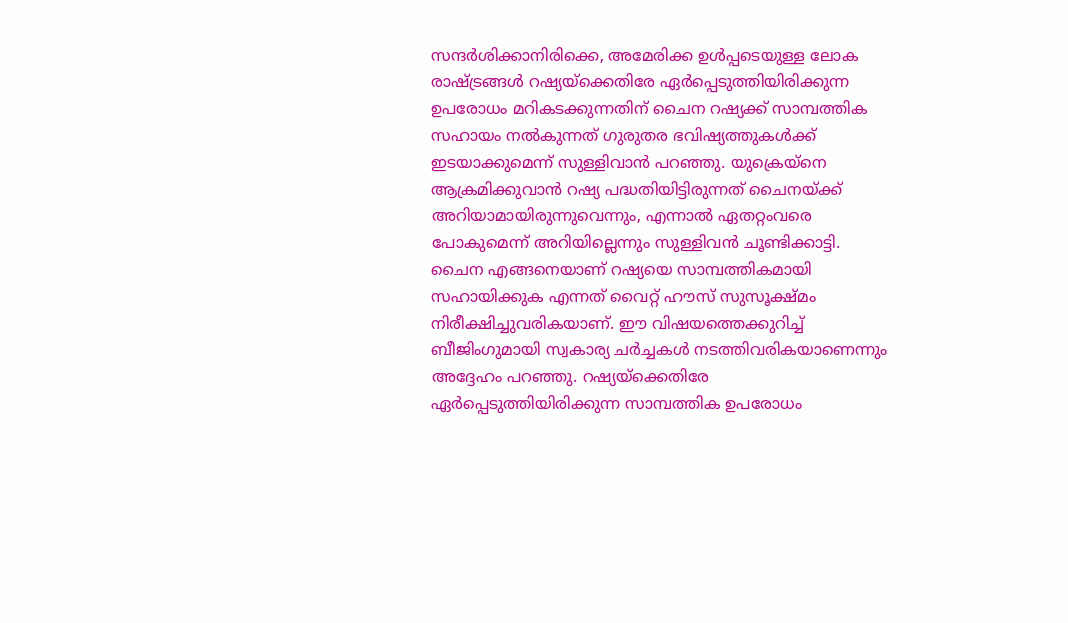സന്ദര്‍ശിക്കാനിരിക്കെ, അമേരിക്ക ഉള്‍പ്പടെയുള്ള ലോക രാഷ്ട്രങ്ങള്‍ റഷ്യയ്‌ക്കെതിരേ ഏര്‍പ്പെടുത്തിയിരിക്കുന്ന ഉപരോധം മറികടക്കുന്നതിന് ചൈന റഷ്യക്ക് സാമ്പത്തിക സഹായം നല്‍കുന്നത് ഗുരുതര ഭവിഷ്യത്തുകള്‍ക്ക് ഇടയാക്കുമെന്ന് സുള്ളിവാന്‍ പറഞ്ഞു. യുക്രെയ്‌നെ ആക്രമിക്കുവാന്‍ റഷ്യ പദ്ധതിയിട്ടിരുന്നത് ചൈനയ്ക്ക് അറിയാമായിരുന്നുവെന്നും, എന്നാല്‍ ഏതറ്റംവരെ പോകുമെന്ന് അറിയില്ലെന്നും സുള്ളിവന്‍ ചൂണ്ടിക്കാട്ടി. ചൈന എങ്ങനെയാണ് റഷ്യയെ സാമ്പത്തികമായി സഹായിക്കുക എന്നത് വൈറ്റ് ഹൗസ് സുസൂക്ഷ്മം നിരീക്ഷിച്ചുവരികയാണ്. ഈ വിഷയത്തെക്കുറിച്ച് ബീജിംഗുമായി സ്വകാര്യ ചര്‍ച്ചകള്‍ നടത്തിവരികയാണെന്നും അദ്ദേഹം പറഞ്ഞു. റഷ്യയ്‌ക്കെതിരേ ഏര്‍പ്പെടുത്തിയിരിക്കുന്ന സാമ്പത്തിക ഉപരോധം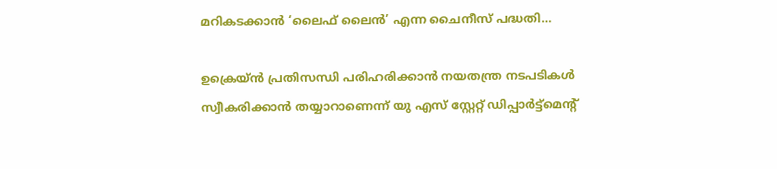മറികടക്കാന്‍ ‘ലൈഫ് ലൈന്‍’ എന്ന ചൈനീസ് പദ്ധതി…

ഉക്രെയ്ൻ പ്രതിസന്ധി പരിഹരിക്കാൻ നയതന്ത്ര നടപടികൾ സ്വീകരിക്കാൻ തയ്യാറാണെന്ന് യു എസ് സ്റ്റേറ്റ് ഡിപ്പാർട്ട്മെന്റ്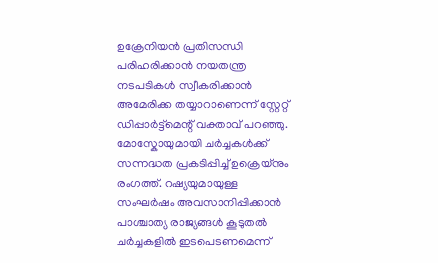ഉക്രേനിയൻ പ്രതിസന്ധി പരിഹരിക്കാൻ നയതന്ത്ര നടപടികൾ സ്വീകരിക്കാൻ അമേരിക്ക തയ്യാറാണെന്ന് സ്റ്റേറ്റ് ഡിപ്പാർട്ട്‌മെന്റ് വക്താവ് പറഞ്ഞു. മോസ്കോയുമായി ചർച്ചകൾക്ക് സന്നദ്ധത പ്രകടിപ്പിച്ച് ഉക്രെയ്നും രംഗത്ത്. റഷ്യയുമായുള്ള സംഘർഷം അവസാനിപ്പിക്കാൻ പാശ്ചാത്യ രാജ്യങ്ങൾ കൂടുതൽ ചർച്ചകളിൽ ഇടപെടണമെന്ന്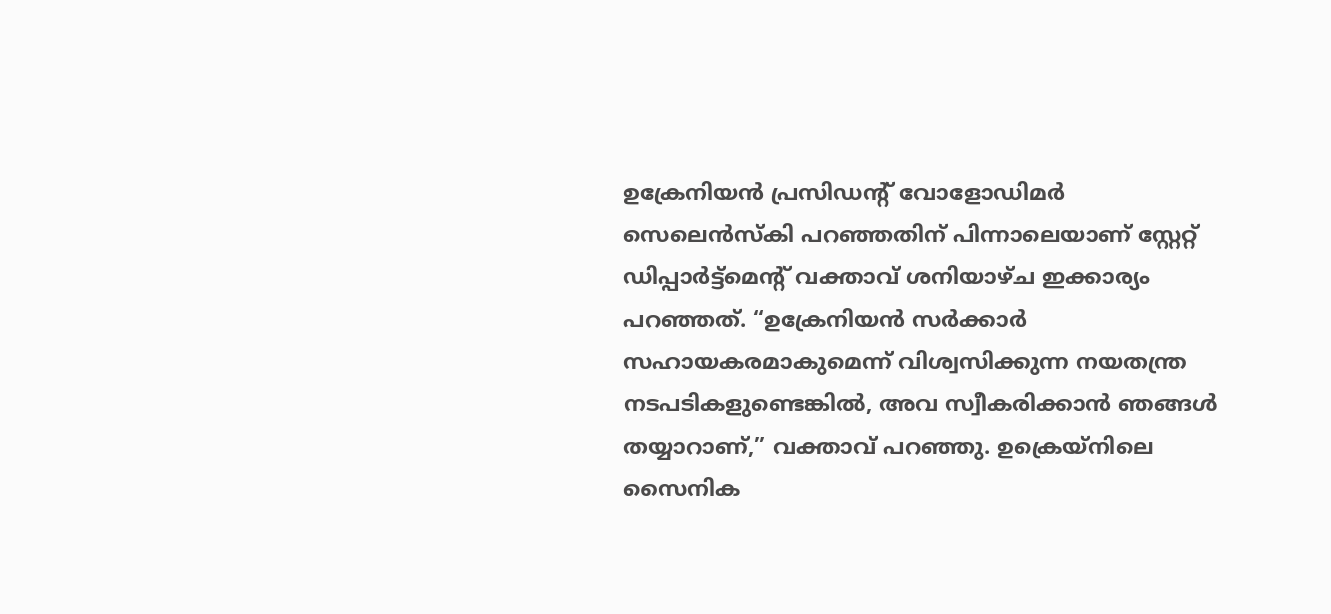ഉക്രേനിയൻ പ്രസിഡന്റ് വോളോഡിമർ സെലെൻസ്‌കി പറഞ്ഞതിന് പിന്നാലെയാണ് സ്റ്റേറ്റ് ഡിപ്പാർട്ട്‌മെന്റ് വക്താവ് ശനിയാഴ്ച ഇക്കാര്യം പറഞ്ഞത്. “ഉക്രേനിയൻ സർക്കാർ സഹായകരമാകുമെന്ന് വിശ്വസിക്കുന്ന നയതന്ത്ര നടപടികളുണ്ടെങ്കിൽ, അവ സ്വീകരിക്കാൻ ഞങ്ങൾ തയ്യാറാണ്,” വക്താവ് പറഞ്ഞു. ഉക്രെയ്‌നിലെ സൈനിക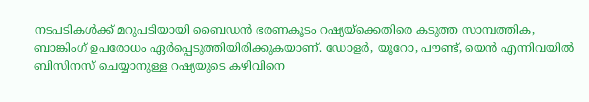നടപടികൾക്ക് മറുപടിയായി ബൈഡൻ ഭരണകൂടം റഷ്യയ്‌ക്കെതിരെ കടുത്ത സാമ്പത്തിക, ബാങ്കിംഗ് ഉപരോധം ഏർപ്പെടുത്തിയിരിക്കുകയാണ്. ഡോളർ, യൂറോ, പൗണ്ട്, യെൻ എന്നിവയിൽ ബിസിനസ് ചെയ്യാനുള്ള റഷ്യയുടെ കഴിവിനെ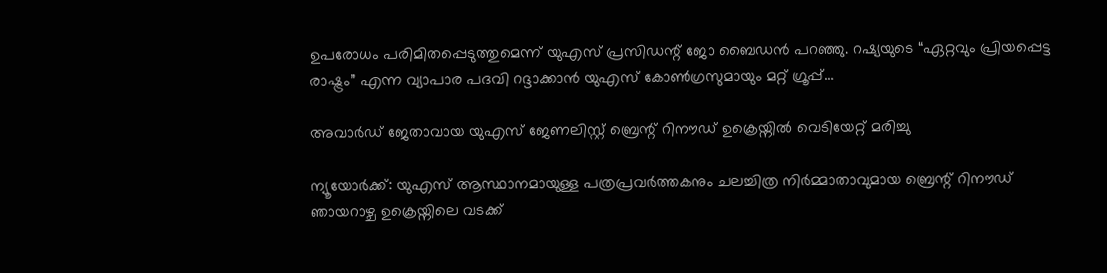ഉപരോധം പരിമിതപ്പെടുത്തുമെന്ന് യുഎസ് പ്രസിഡന്റ് ജോ ബൈഡൻ പറഞ്ഞു. റഷ്യയുടെ “ഏറ്റവും പ്രിയപ്പെട്ട രാഷ്ട്രം” എന്ന വ്യാപാര പദവി റദ്ദാക്കാൻ യുഎസ് കോൺഗ്രസുമായും മറ്റ് ഗ്രൂപ്പ്…

അവാർഡ് ജേതാവായ യുഎസ് ജേണലിസ്റ്റ് ബ്രെന്റ് റിനൗഡ് ഉക്രെയ്നിൽ വെടിയേറ്റ് മരിച്ചു

ന്യൂയോര്‍ക്ക്: യു‌എസ് ആസ്ഥാനമായുള്ള പത്രപ്രവർത്തകനും ചലച്ചിത്ര നിർമ്മാതാവുമായ ബ്രെന്റ് റിനൗഡ് ഞായറാഴ്ച ഉക്രെയ്നിലെ വടക്ക്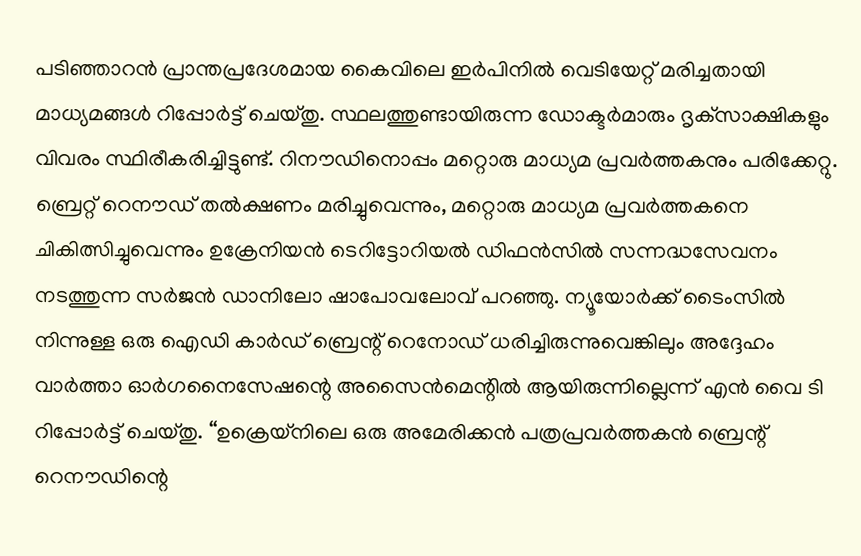പടിഞ്ഞാറൻ പ്രാന്തപ്രദേശമായ കൈവിലെ ഇർപിനിൽ വെടിയേറ്റ് മരിച്ചതായി മാധ്യമങ്ങള്‍ റിപ്പോർട്ട് ചെയ്തു. സ്ഥലത്തുണ്ടായിരുന്ന ഡോക്ടർമാരും ദൃക്‌സാക്ഷികളും വിവരം സ്ഥിരീകരിച്ചിട്ടുണ്ട്. റിനൗഡിനൊപ്പം മറ്റൊരു മാധ്യമ പ്രവർത്തകനും പരിക്കേറ്റു. ബ്രെറ്റ് റെനൗഡ് തൽക്ഷണം മരിച്ചുവെന്നും, മറ്റൊരു മാധ്യമ പ്രവര്‍ത്തകനെ ചികിത്സിച്ചുവെന്നും ഉക്രേനിയൻ ടെറിട്ടോറിയൽ ഡിഫൻസിൽ സന്നദ്ധസേവനം നടത്തുന്ന സർജൻ ഡാനിലോ ഷാപോവലോവ് പറഞ്ഞു. ന്യൂയോർക്ക് ടൈംസിൽ നിന്നുള്ള ഒരു ഐഡി കാർഡ് ബ്രെന്റ് റെനോഡ് ധരിച്ചിരുന്നുവെങ്കിലും അദ്ദേഹം വാർത്താ ഓർഗനൈസേഷന്റെ അസൈൻമെന്റിൽ ആയിരുന്നില്ലെന്ന് എന്‍ വൈ ടി റിപ്പോർട്ട് ചെയ്തു. “ഉക്രെയ്നിലെ ഒരു അമേരിക്കൻ പത്രപ്രവർത്തകൻ ബ്രെന്റ് റെനൗഡിന്റെ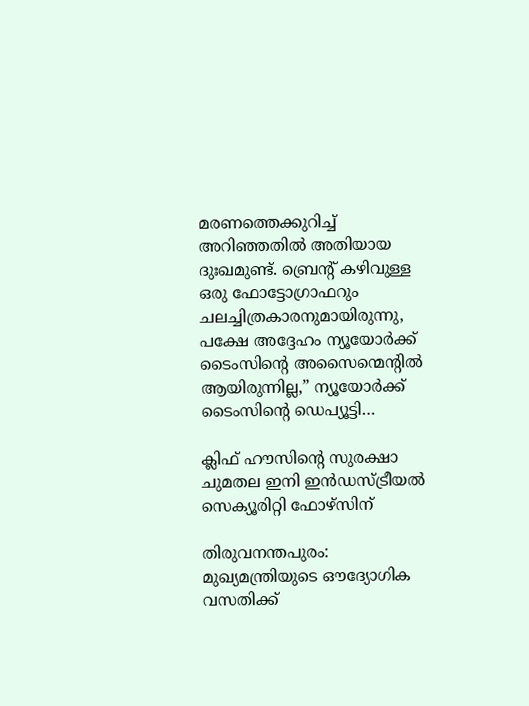മരണത്തെക്കുറിച്ച് അറിഞ്ഞതിൽ അതിയായ ദുഃഖമുണ്ട്. ബ്രെന്റ് കഴിവുള്ള ഒരു ഫോട്ടോഗ്രാഫറും ചലച്ചിത്രകാരനുമായിരുന്നു, പക്ഷേ അദ്ദേഹം ന്യൂയോര്‍ക്ക് ടൈംസിന്റെ അസൈന്മെന്റില്‍ ആയിരുന്നില്ല,” ന്യൂയോർക്ക് ടൈംസിന്റെ ഡെപ്യൂട്ടി…

ക്ലിഫ് ഹൗസിന്റെ സുരക്ഷാ ചുമതല ഇനി ഇന്‍ഡസ്ട്രീയല്‍ സെക്യൂരിറ്റി ഫോഴ്സിന്

തിരുവനന്തപുരം: മുഖ്യമന്ത്രിയുടെ ഔദ്യോഗിക വസതിക്ക്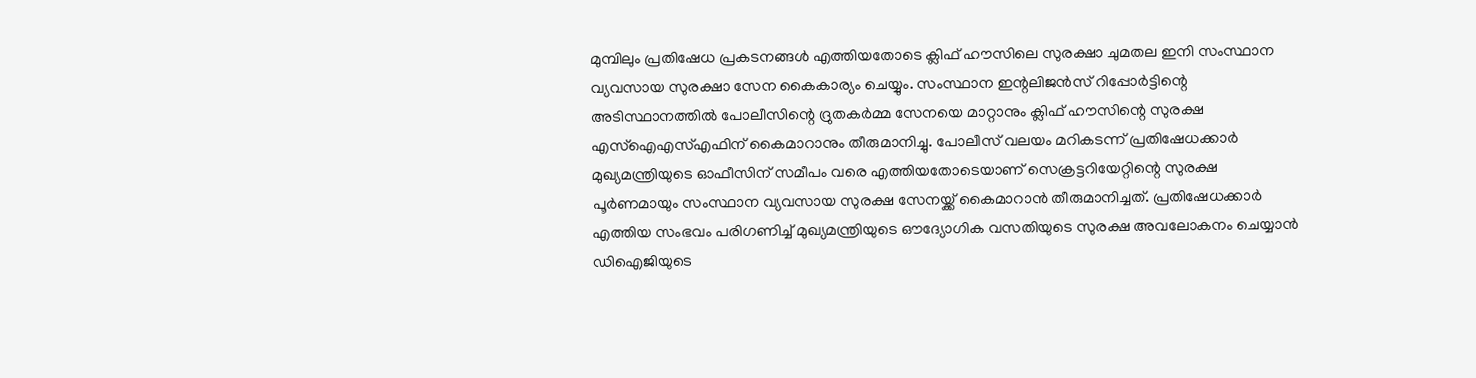മുമ്പിലും പ്രതിഷേധ പ്രകടനങ്ങള്‍ എത്തിയതോടെ ക്ലിഫ് ഹൗസിലെ സുരക്ഷാ ചുമതല ഇനി സംസ്ഥാന വ്യവസായ സുരക്ഷാ സേന കൈകാര്യം ചെയ്യും. സംസ്ഥാന ഇന്റലിജൻസ് റിപ്പോർട്ടിന്റെ അടിസ്ഥാനത്തില്‍ പോലീസിന്റെ ദ്രുതകര്‍മ്മ സേനയെ മാറ്റാനും ക്ലിഫ് ഹൗസിന്റെ സുരക്ഷ എസ്‌ഐഎസ്‌എഫിന് കൈമാറാനും തീരുമാനിച്ചു. പോലീസ് വലയം മറികടന്ന് പ്രതിഷേധക്കാര്‍ മുഖ്യമന്ത്രിയുടെ ഓഫീസിന് സമീപം വരെ എത്തിയതോടെയാണ് സെക്രട്ടറിയേറ്റിന്റെ സുരക്ഷ പൂര്‍ണമായും സംസ്ഥാന വ്യവസായ സുരക്ഷ സേനയ്ക്ക് കൈമാറാന്‍ തീരുമാനിച്ചത്. പ്രതിഷേധക്കാര്‍ എത്തിയ സംഭവം പരിഗണിച്ച് മുഖ്യമന്ത്രിയുടെ ഔദ്യോഗിക വസതിയുടെ സുരക്ഷ അവലോകനം ചെയ്യാന്‍ ഡിഐജിയുടെ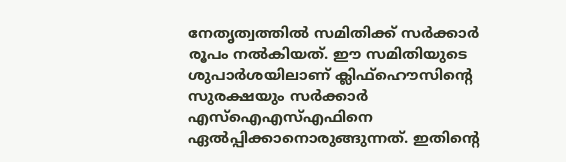നേതൃത്വത്തില്‍ സമിതിക്ക് സര്‍ക്കാര്‍ രൂപം നല്‍കിയത്. ഈ സമിതിയുടെ ശുപാര്‍ശയിലാണ് ക്ലിഫ്‌ഹൌസിന്റെ സുരക്ഷയും സര്‍ക്കാര്‍ എസ്‌ഐഎസ്എഫിനെ ഏല്‍പ്പിക്കാനൊരുങ്ങുന്നത്. ഇതിന്റെ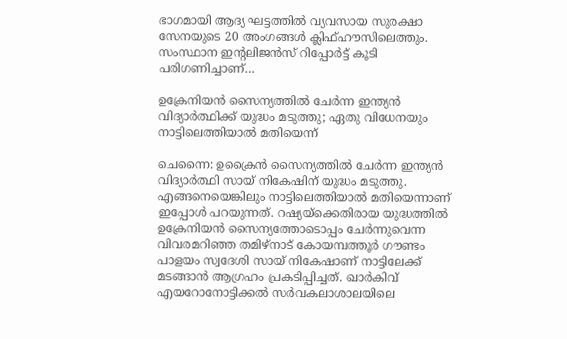ഭാഗമായി ആദ്യ ഘട്ടത്തില്‍ വ്യവസായ സുരക്ഷാ സേനയുടെ 20 അംഗങ്ങള്‍ ക്ലിഫ്ഹൗസിലെത്തും. സംസ്ഥാന ഇന്റലിജന്‍സ് റിപ്പോര്‍ട്ട് കൂടി പരിഗണിച്ചാണ്…

ഉക്രേനിയന്‍ സൈന്യത്തില്‍ ചേര്‍ന്ന ഇന്ത്യന്‍ വിദ്യാര്‍ത്ഥിക്ക് യുദ്ധം മടുത്തു; ഏതു വിധേനയും നാട്ടിലെത്തിയാല്‍ മതിയെന്ന്

ചെന്നൈ: ഉക്രൈൻ സൈന്യത്തിൽ ചേർന്ന ഇന്ത്യൻ വിദ്യാർത്ഥി സായ് നികേഷിന് യുദ്ധം മടുത്തു. എങ്ങനെയെങ്കിലും നാട്ടിലെത്തിയാല്‍ മതിയെന്നാണ് ഇപ്പോള്‍ പറയുന്നത്. റഷ്യയ്‌ക്കെതിരായ യുദ്ധത്തിൽ ഉക്രേനിയൻ സൈന്യത്തോടൊപ്പം ചേർന്നുവെന്ന വിവരമറിഞ്ഞ തമിഴ്‌നാട് കോയമ്പത്തൂർ ഗൗണ്ടം പാളയം സ്വദേശി സായ് നികേഷാണ് നാട്ടിലേക്ക് മടങ്ങാൻ ആഗ്രഹം പ്രകടിപ്പിച്ചത്. ഖാർകിവ് എയറോനോട്ടിക്കൽ സർവകലാശാലയിലെ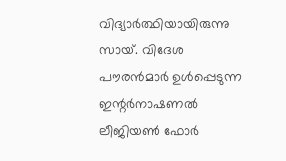വിദ്യാർത്ഥിയായിരുന്നു സായ്. വിദേശ പൗരന്‍മാര്‍ ഉള്‍പ്പെടുന്ന ഇന്റര്‍നാഷണല്‍ ലീജിയണ്‍ ഫോര്‍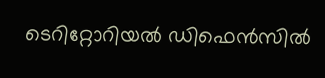ടെറിറ്റോറിയല്‍ ഡിഫെന്‍സില്‍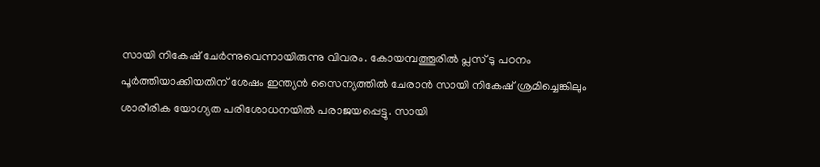സായി നികേഷ് ചേര്‍ന്നുവെന്നായിരുന്നു വിവരം. കോയമ്പത്തൂരില്‍ പ്ലസ് ടു പഠനം പൂര്‍ത്തിയാക്കിയതിന് ശേഷം ഇന്ത്യന്‍ സൈന്യത്തില്‍ ചേരാന്‍ സായി നികേഷ് ശ്രമിച്ചെങ്കിലും ശാരീരിക യോഗ്യത പരിശോധനയില്‍ പരാജയപ്പെട്ടു. സായി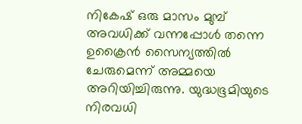നികേഷ് ഒരു മാസം മുമ്പ് അവധിക്ക് വന്നപ്പോള്‍ തന്നെ ഉക്രൈന്‍ സൈന്യത്തില്‍ ചേരുമെന്ന് അമ്മയെ അറിയിച്ചിരുന്നു. യുദ്ധഭൂമിയുടെ നിരവധി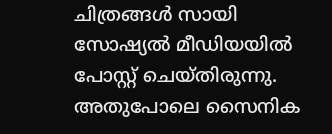ചിത്രങ്ങൾ സായി സോഷ്യൽ മീഡിയയിൽ പോസ്റ്റ് ചെയ്തിരുന്നു. അതുപോലെ സൈനിക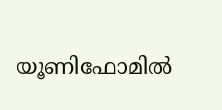യൂണിഫോമിൽ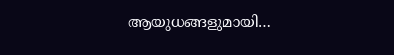ആയുധങ്ങളുമായി…